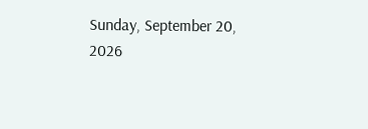Sunday, September 20, 2026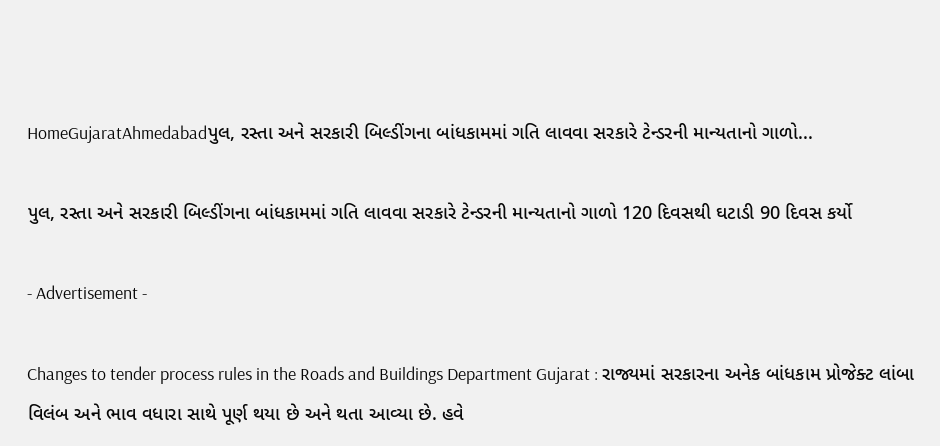HomeGujaratAhmedabadપુલ, રસ્તા અને સરકારી બિલ્ડીંગના બાંધકામમાં ગતિ લાવવા સરકારે ટેન્ડરની માન્યતાનો ગાળો...

પુલ, રસ્તા અને સરકારી બિલ્ડીંગના બાંધકામમાં ગતિ લાવવા સરકારે ટેન્ડરની માન્યતાનો ગાળો 120 દિવસથી ઘટાડી 90 દિવસ કર્યો

- Advertisement -

Changes to tender process rules in the Roads and Buildings Department Gujarat : રાજ્યમાં સરકારના અનેક બાંધકામ પ્રોજેક્ટ લાંબા વિલંબ અને ભાવ વધારા સાથે પૂર્ણ થયા છે અને થતા આવ્યા છે. હવે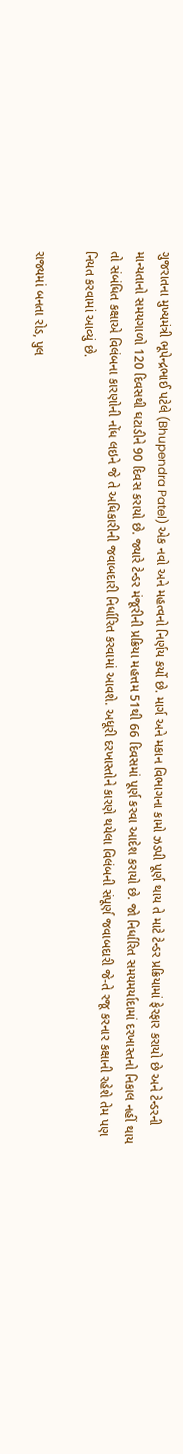ગુજરાતના મુખ્યમંત્રી ભૂપેન્દ્રભાઈ પટેલે (Bhupendra Patel) એક નવો અને મહત્વનો નિર્ણય કર્યો છે. માર્ગ અને મકાન વિભાગના કામો ઝડપી પૂર્ણ થાય તે માટે ટેન્ડર પ્રક્રિયામાં ફેરફાર કરાયો છે અને ટેન્ડરની માન્યતાનો સમયગાળો 120 દિવસથી ઘટાડીને 90 દિવસ કરાયો છે. જ્યારે ટેન્ડર મંજૂરીની પ્રક્રિયા મહત્તમ 51થી 66 દિવસમાં પૂર્ણ કરવા આદેશ કરાયો છે. જો નિર્ધારિત સમયમર્યાદામાં દરખાસ્તનો નિકાલ નહીં થાય તો સંબંધિત કક્ષાએ વિલંબના કારણોની નોંધ લઇને જે તે અધિકારીની જવાબદારી નિર્ધારિત કરવામાં આવશે. અધૂરી દરખાસ્તોને કારણે થયેલા વિલંબની સંપૂર્ણ જવાબદારી જે-તે રજૂ કરનાર કક્ષાની રહેશે તેમ પણ નિયત કરવામાં આવ્યું છે.

રાજ્યમાં બનતા રોડ, પુલ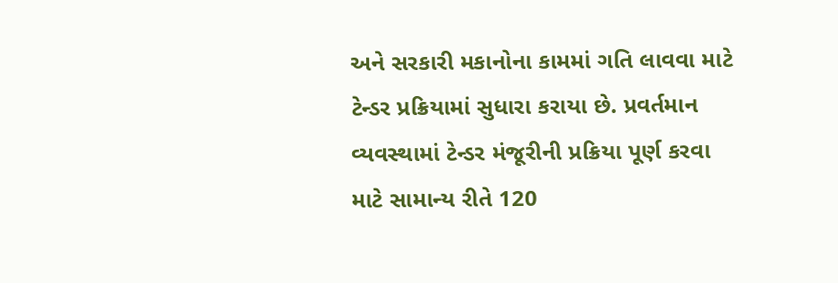અને સરકારી મકાનોના કામમાં ગતિ લાવવા માટે ટેન્ડર પ્રક્રિયામાં સુધારા કરાયા છે. પ્રવર્તમાન વ્યવસ્થામાં ટેન્ડર મંજૂરીની પ્રક્રિયા પૂર્ણ કરવા માટે સામાન્ય રીતે 120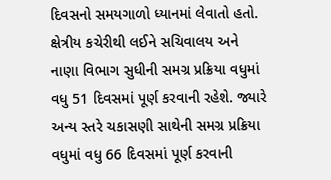દિવસનો સમયગાળો ધ્યાનમાં લેવાતો હતો. ક્ષેત્રીય કચેરીથી લઈને સચિવાલય અને નાણા વિભાગ સુધીની સમગ્ર પ્રક્રિયા વધુમાં વધુ 51 દિવસમાં પૂર્ણ કરવાની રહેશે. જ્યારે અન્ય સ્તરે ચકાસણી સાથેની સમગ્ર પ્રક્રિયા વધુમાં વધુ 66 દિવસમાં પૂર્ણ કરવાની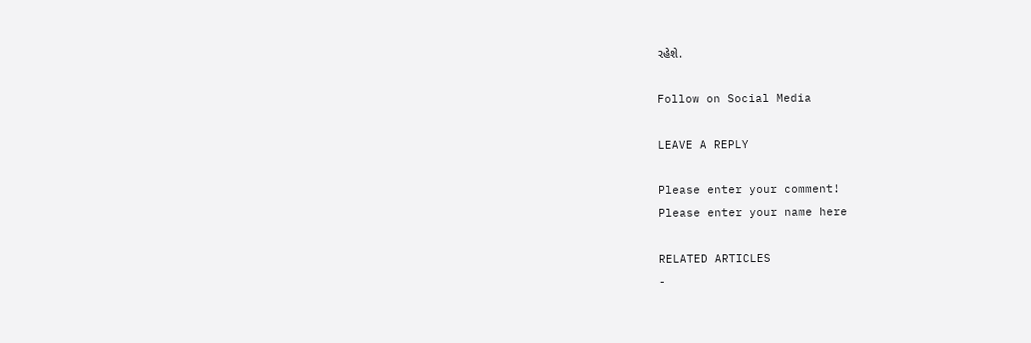રહેશે.

Follow on Social Media

LEAVE A REPLY

Please enter your comment!
Please enter your name here

RELATED ARTICLES
-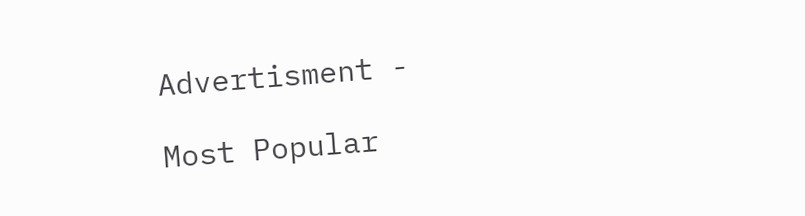Advertisment -

Most Popular